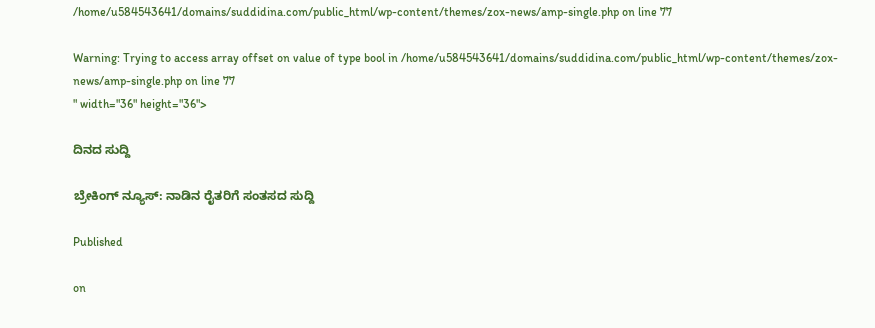/home/u584543641/domains/suddidina.com/public_html/wp-content/themes/zox-news/amp-single.php on line 77

Warning: Trying to access array offset on value of type bool in /home/u584543641/domains/suddidina.com/public_html/wp-content/themes/zox-news/amp-single.php on line 77
" width="36" height="36">

ದಿನದ ಸುದ್ದಿ

ಬ್ರೇಕಿಂಗ್ ನ್ಯೂಸ್: ನಾಡಿನ ರೈತರಿಗೆ ಸಂತಸದ ಸುದ್ದಿ

Published

on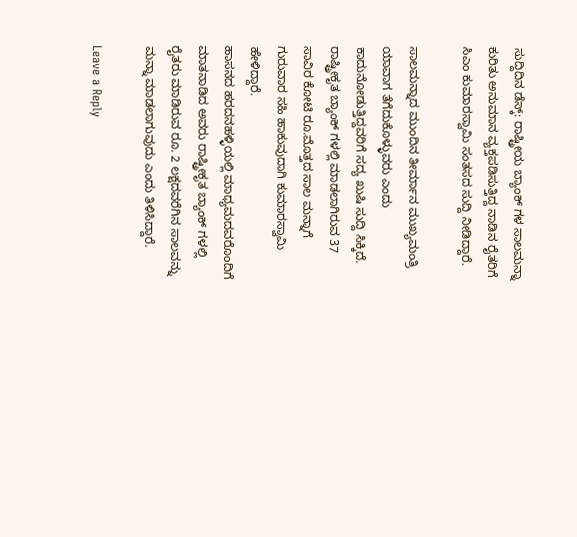ಸುದ್ದಿದಿನ ಡೆಸ್ಕ್: ರಾಷ್ಟ್ರೀಯ ಬ್ಯಾಂಕ್ ಗಳ ಸಾಲಮನ್ನಾ ಕುರಿತು ಅನುಮಾನ ವ್ಯಕ್ತಪಡಿಸುತ್ತಿದ್ದ ನಾಡಿನ ರೈತರಿಗೆ ಸಿಎಂ ಕುಮಾರಸ್ವಾಮಿ ಸಂತಸದ ಸುದ್ದಿ ನೀಡಿದ್ದಾರೆ.

ಸಾಲಮನ್ನಾದ ಮುಂದಿನ ತೀರ್ಮಾನ ಮುಖ್ಯಮಂತ್ರಿ ಯಾವಾಗ ತೆಗೆದುಕೊಳ್ಳುವರು ಎಂದು ಕಾದುನೋಡುತ್ತಿದ್ದವರಿಗೆ ಸದ್ಯ ಖುಷಿ ಸುದ್ದಿ ಸಿಕ್ಕಿದೆ. ರಾಷ್ಟ್ರೀಕೃತ ಬ್ಯಾಂಕ್ ಗಳಲ್ಲಿ ಮಾಡಲಾಗಿರುವ 37 ಸಾವಿರ ಕೋಟಿ ರೂ.ಮೊತ್ತದ ಸಾಲ ಮನ್ನಾಗೆ ಗುರುವಾರ ಸಹಿ ಹಾಕುವುದಾಗಿ ಕುಮಾರಸ್ವಾಮಿ ಹೇಳಿದ್ದಾರೆ.
ಹಾಸನದ ಹರದನಹಳ್ಳಿಯಲ್ಲಿ ಮಾಧ್ಯಮದವರೊಂದಿಗೆ ಮಾತನಾಡಿದ ಅವರು ರಾಷ್ಟ್ರೀಕೃತ ಬ್ಯಾಂಕ್ ಗಳಲ್ಲಿ ರೈತರು ಮಾಡಿರುವ ರೂ. 2 ಲಕ್ಷದವರೆಗಿನ ಸಾಲವನ್ನು ಮನ್ನಾ ಮಾಡಲಾಗುವುದು ಎಂದು ತಿಳಿಸಿದ್ದಾರೆ.

Leave a Reply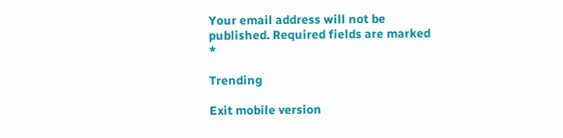Your email address will not be published. Required fields are marked *

Trending

Exit mobile version